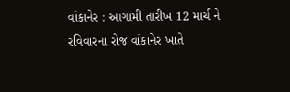વાંકાનેર : આગામી તારીખ 12 માર્ચ ને રવિવારના રોજ વાંકાનેર ખાતે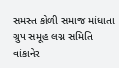સમસ્ત કોળી સમાજ માંધાતા ગ્રુપ સમૂહ લગ્ન સમિતિ વાંકાનેર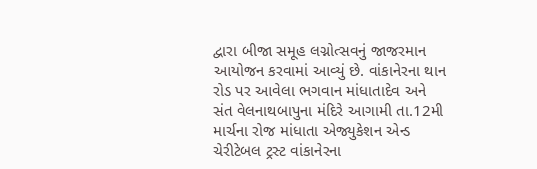દ્વારા બીજા સમૂહ લગ્નોત્સવનું જાજરમાન આયોજન કરવામાં આવ્યું છે. વાંકાનેરના થાન રોડ પર આવેલા ભગવાન માંધાતાદેવ અને સંત વેલનાથબાપુના મંદિરે આગામી તા.12મી માર્ચના રોજ માંધાતા એજ્યુકેશન એન્ડ ચેરીટેબલ ટ્રસ્ટ વાંકાનેરના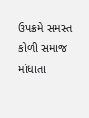ઉપક્રમે સમસ્ત કોળી સમાજ માંધાતા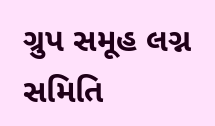ગ્રુપ સમૂહ લગ્ન સમિતિ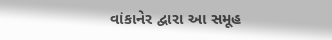વાંકાનેર દ્વારા આ સમૂહ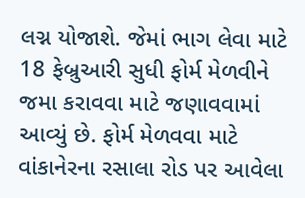લગ્ન યોજાશે. જેમાં ભાગ લેવા માટે 18 ફેબ્રુઆરી સુધી ફોર્મ મેળવીને જમા કરાવવા માટે જણાવવામાં આવ્યું છે. ફોર્મ મેળવવા માટે વાંકાનેરના રસાલા રોડ પર આવેલા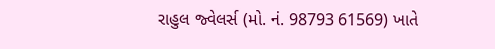રાહુલ જ્વેલર્સ (મો. નં. 98793 61569) ખાતે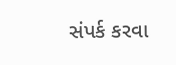સંપર્ક કરવા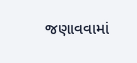જણાવવામાં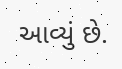આવ્યું છે.